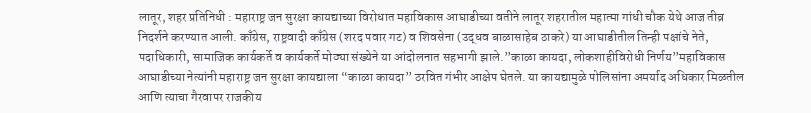लातूर, शहर प्रतिनिधी : महाराष्ट्र जन सुरक्षा कायद्याच्या विरोधात महाविकास आघाडीच्या वतीने लातूर शहरातील महात्मा गांधी चौक येथे आज तीव्र निदर्शने करण्यात आली. काँग्रेस, राष्ट्रवादी काँग्रेस (शरद पवार गट) व शिवसेना (उद्धव बाळासाहेब ठाकरे) या आघाडीतील तिन्ही पक्षांचे नेते, पदाधिकारी, सामाजिक कार्यकर्ते व कार्यकर्ते मोठ्या संख्येने या आंदोलनात सहभागी झाले.”काळा कायदा, लोकशाहीविरोधी निर्णय”महाविकास आघाडीच्या नेत्यांनी महाराष्ट्र जन सुरक्षा कायद्याला “काळा कायदा” ठरवित गंभीर आक्षेप घेतले. या कायद्यामुळे पोलिसांना अमर्याद अधिकार मिळतील आणि त्याचा गैरवापर राजकीय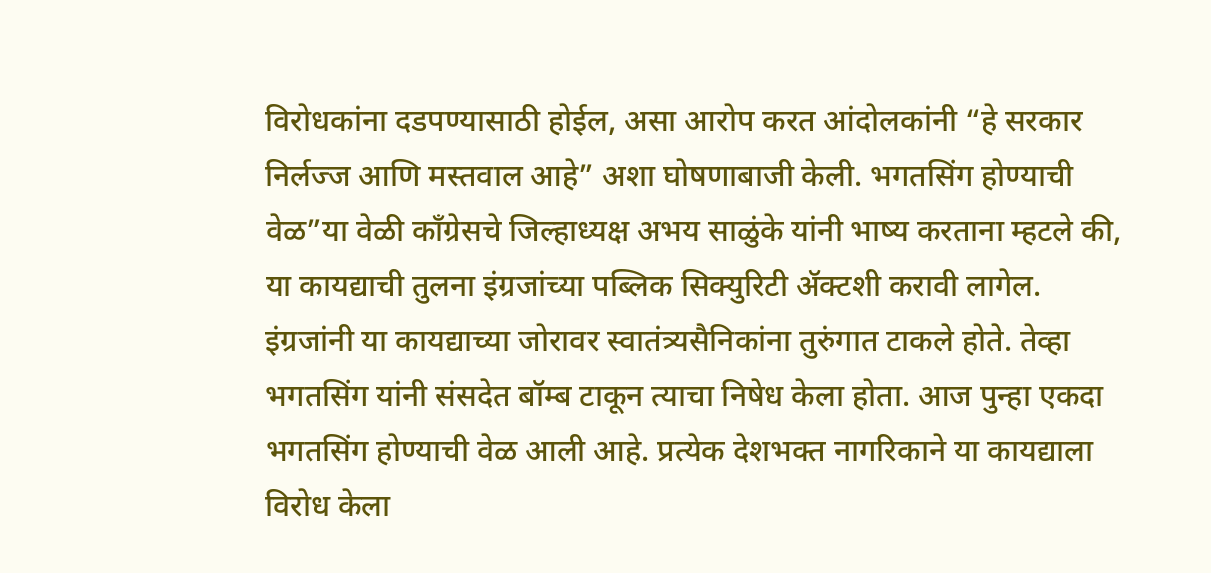विरोधकांना दडपण्यासाठी होईल, असा आरोप करत आंदोलकांनी “हे सरकार निर्लज्ज आणि मस्तवाल आहे” अशा घोषणाबाजी केली. भगतसिंग होण्याची वेळ”या वेळी काँग्रेसचे जिल्हाध्यक्ष अभय साळुंके यांनी भाष्य करताना म्हटले की, या कायद्याची तुलना इंग्रजांच्या पब्लिक सिक्युरिटी ॲक्टशी करावी लागेल. इंग्रजांनी या कायद्याच्या जोरावर स्वातंत्र्यसैनिकांना तुरुंगात टाकले होते. तेव्हा भगतसिंग यांनी संसदेत बॉम्ब टाकून त्याचा निषेध केला होता. आज पुन्हा एकदा भगतसिंग होण्याची वेळ आली आहे. प्रत्येक देशभक्त नागरिकाने या कायद्याला विरोध केला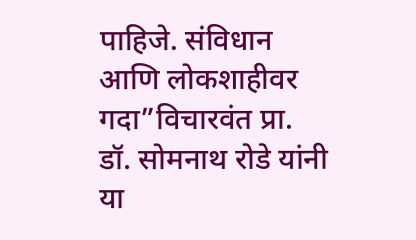पाहिजे. संविधान आणि लोकशाहीवर गदा”विचारवंत प्रा. डॉ. सोमनाथ रोडे यांनी या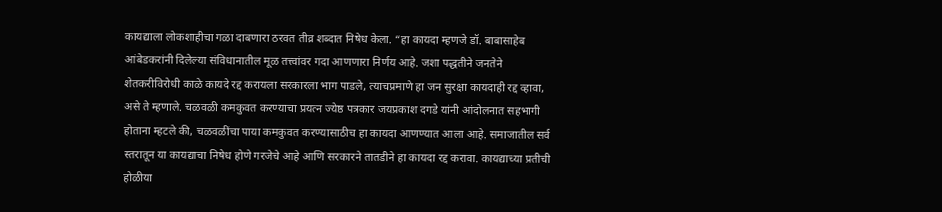कायद्याला लोकशाहीचा गळा दाबणारा ठरवत तीव्र शब्दात निषेध केला. “हा कायदा म्हणजे डॉ. बाबासाहेब आंबेडकरांनी दिलेल्या संविधानातील मूळ तत्त्वांवर गदा आणणारा निर्णय आहे. जशा पद्धतीने जनतेने शेतकरीविरोधी काळे कायदे रद्द करायला सरकारला भाग पाडले, त्याचप्रमाणे हा जन सुरक्षा कायदाही रद्द व्हावा, असे ते म्हणाले. चळवळी कमकुवत करण्याचा प्रयत्न ज्येष्ठ पत्रकार जयप्रकाश दगडे यांनी आंदोलनात सहभागी होताना म्हटले की, चळवळींचा पाया कमकुवत करण्यासाठीच हा कायदा आणण्यात आला आहे. समाजातील सर्व स्तरातून या कायद्याचा निषेध होणे गरजेचे आहे आणि सरकारने तातडीने हा कायदा रद्द करावा. कायद्याच्या प्रतीची होळीया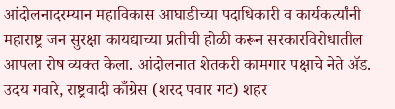आंदोलनादरम्यान महाविकास आघाडीच्या पदाधिकारी व कार्यकर्त्यांनी महाराष्ट्र जन सुरक्षा कायद्याच्या प्रतीची होळी करून सरकारविरोधातील आपला रोष व्यक्त केला. आंदोलनात शेतकरी कामगार पक्षाचे नेते ॲड. उदय गवारे, राष्ट्रवादी काँग्रेस (शरद पवार गट) शहर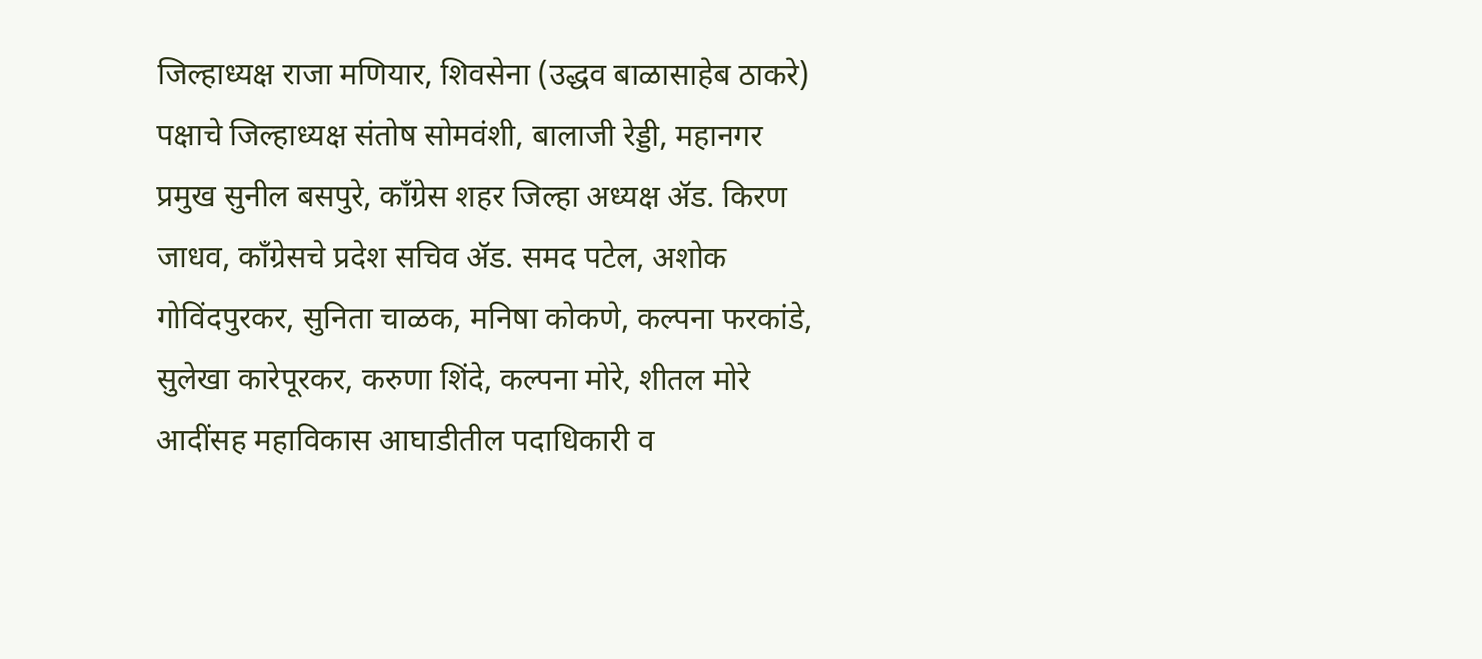जिल्हाध्यक्ष राजा मणियार, शिवसेना (उद्धव बाळासाहेब ठाकरे) पक्षाचे जिल्हाध्यक्ष संतोष सोमवंशी, बालाजी रेड्डी, महानगर प्रमुख सुनील बसपुरे, काँग्रेस शहर जिल्हा अध्यक्ष ॲड. किरण जाधव, काँग्रेसचे प्रदेश सचिव ॲड. समद पटेल, अशोक गोविंदपुरकर, सुनिता चाळक, मनिषा कोकणे, कल्पना फरकांडे, सुलेखा कारेपूरकर, करुणा शिंदे, कल्पना मोरे, शीतल मोरे आदींसह महाविकास आघाडीतील पदाधिकारी व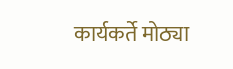कार्यकर्ते मोठ्या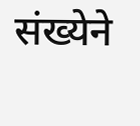संख्येने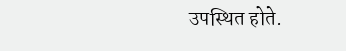उपस्थित होते.